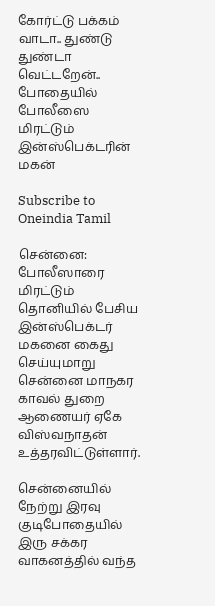கோர்ட்டு பக்கம் வாடா.. துண்டு துண்டா வெட்டறேன்.. போதையில் போலீஸை மிரட்டும் இன்ஸ்பெக்டரின் மகன்

Subscribe to Oneindia Tamil

சென்னை: போலீஸாரை மிரட்டும் தொனியில் பேசிய இன்ஸ்பெக்டர் மகனை கைது செய்யுமாறு சென்னை மாநகர காவல் துறை ஆணையர் ஏகே விஸ்வநாதன் உத்தரவிட்டுள்ளார்.

சென்னையில் நேற்று இரவு குடிபோதையில் இரு சக்கர வாகனத்தில் வந்த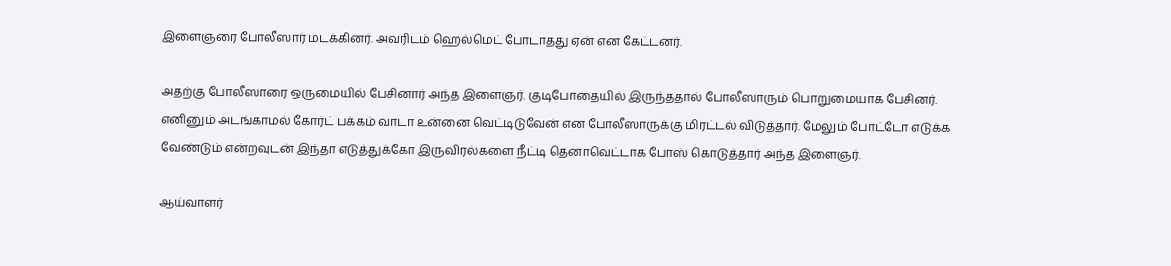இளைஞரை போலீஸார் மடக்கினர். அவரிடம் ஹெல்மெட் போடாதது ஏன் என கேட்டனர்.

அதற்கு போலீஸாரை ஒருமையில் பேசினார் அந்த இளைஞர். குடிபோதையில் இருந்ததால் போலீஸாரும் பொறுமையாக பேசினர். எனினும் அடங்காமல் கோர்ட் பக்கம் வாடா உன்னை வெட்டிடுவேன் என போலீஸாருக்கு மிரட்டல் விடுத்தார். மேலும் போட்டோ எடுக்க வேண்டும் என்றவுடன் இந்தா எடுத்துக்கோ இருவிரல்களை நீட்டி தெனாவெட்டாக போஸ் கொடுத்தார் அந்த இளைஞர்.

ஆய்வாளர்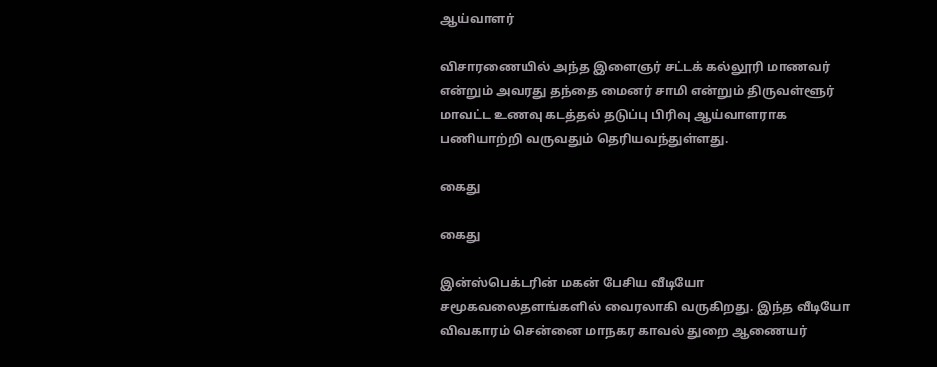ஆய்வாளர்

விசாரணையில் அந்த இளைஞர் சட்டக் கல்லூரி மாணவர் என்றும் அவரது தந்தை மைனர் சாமி என்றும் திருவள்ளூர் மாவட்ட உணவு கடத்தல் தடுப்பு பிரிவு ஆய்வாளராக பணியாற்றி வருவதும் தெரியவந்துள்ளது.

கைது

கைது

இன்ஸ்பெக்டரின் மகன் பேசிய வீடியோ சமூகவலைதளங்களில் வைரலாகி வருகிறது. இந்த வீடியோ விவகாரம் சென்னை மாநகர காவல் துறை ஆணையர்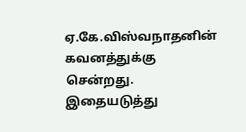ஏ.கே.விஸ்வநாதனின் கவனத்துக்கு சென்றது. இதையடுத்து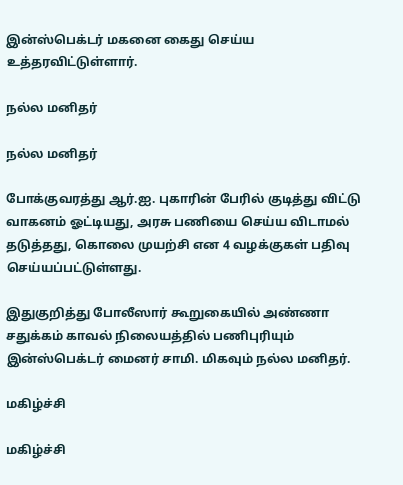இன்ஸ்பெக்டர் மகனை கைது செய்ய உத்தரவிட்டுள்ளார்.

நல்ல மனிதர்

நல்ல மனிதர்

போக்குவரத்து ஆர்.ஐ. புகாரின் பேரில் குடித்து விட்டு வாகனம் ஓட்டியது, அரசு பணியை செய்ய விடாமல் தடுத்தது, கொலை முயற்சி என 4 வழக்குகள் பதிவு செய்யப்பட்டுள்ளது.

இதுகுறித்து போலீஸார் கூறுகையில் அண்ணா சதுக்கம் காவல் நிலையத்தில் பணிபுரியும் இன்ஸ்பெக்டர் மைனர் சாமி. மிகவும் நல்ல மனிதர்.

மகிழ்ச்சி

மகிழ்ச்சி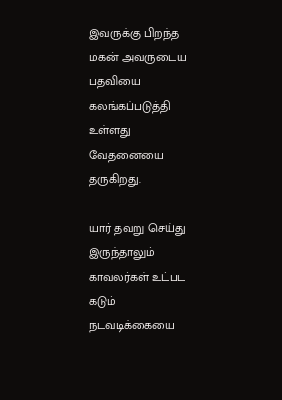இவருக்கு பிறந்த மகன் அவருடைய பதவியை கலங்கப்படுத்தி உள்ளது வேதனையை தருகிறது.

யார் தவறு செய்து இருந்தாலும் காவலர்கள் உட்பட கடும் நடவடிக்கையை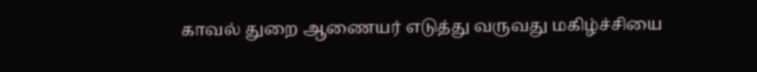காவல் துறை ஆணையர் எடுத்து வருவது மகிழ்ச்சியை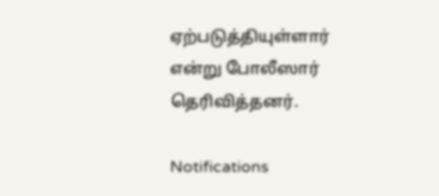ஏற்படுத்தியுள்ளார் என்று போலீஸார் தெரிவித்தனர்.

Notifications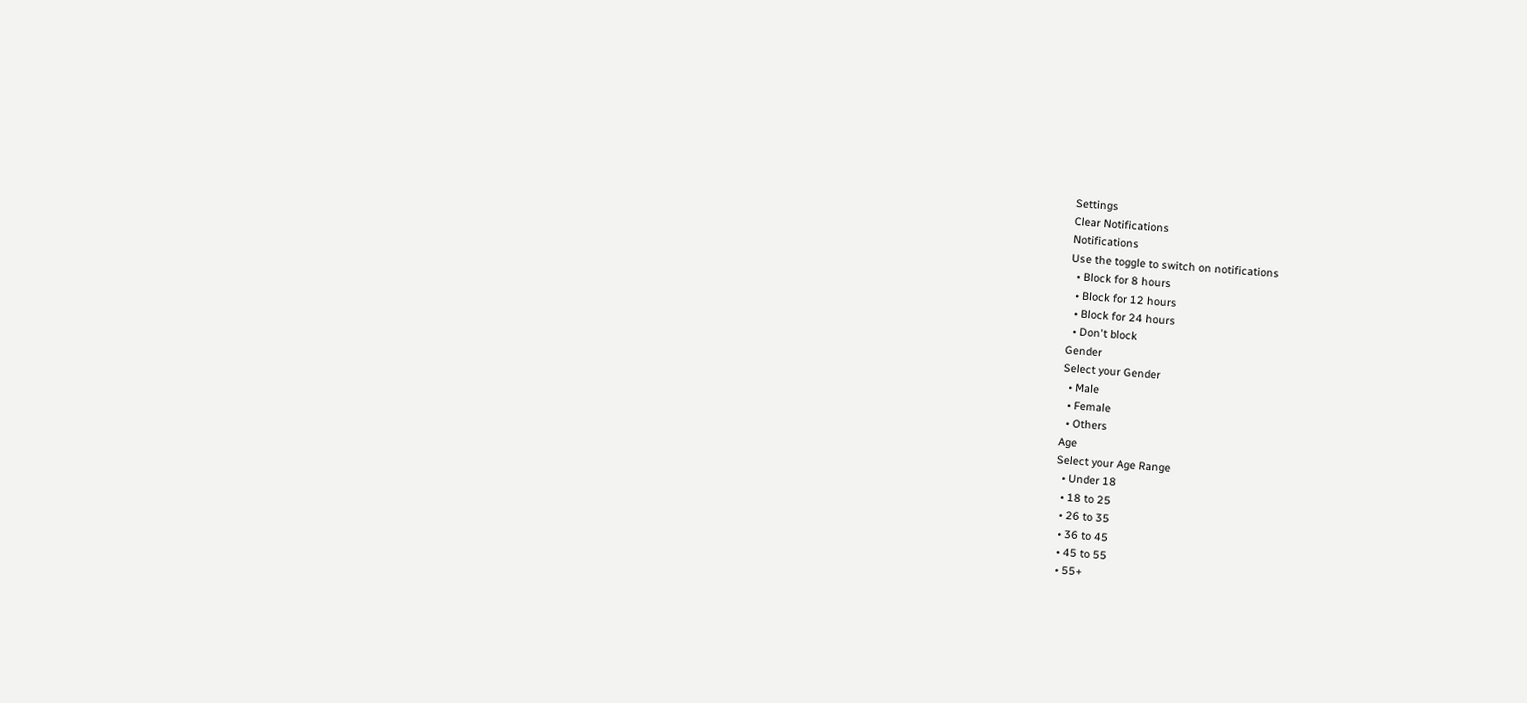Settings
Clear Notifications
Notifications
Use the toggle to switch on notifications
  • Block for 8 hours
  • Block for 12 hours
  • Block for 24 hours
  • Don't block
Gender
Select your Gender
  • Male
  • Female
  • Others
Age
Select your Age Range
  • Under 18
  • 18 to 25
  • 26 to 35
  • 36 to 45
  • 45 to 55
  • 55+